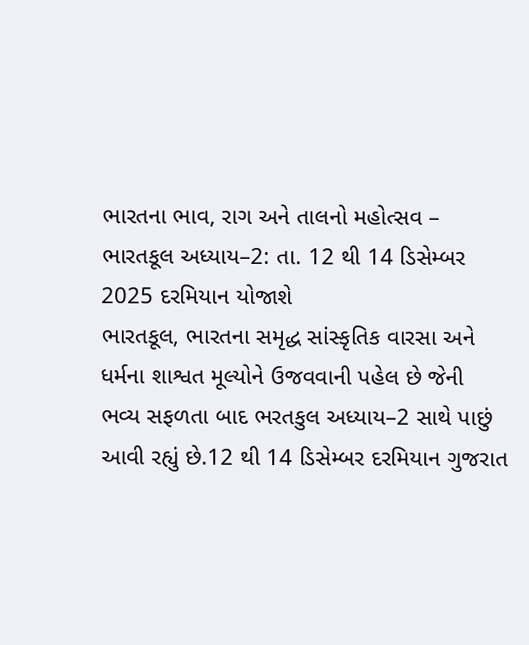ભારતના ભાવ, રાગ અને તાલનો મહોત્સવ – ભારતકૂલ અધ્યાય–2: તા. 12 થી 14 ડિસેમ્બર 2025 દરમિયાન યોજાશે
ભારતકૂલ, ભારતના સમૃદ્ધ સાંસ્કૃતિક વારસા અને ધર્મના શાશ્વત મૂલ્યોને ઉજવવાની પહેલ છે જેની ભવ્ય સફળતા બાદ ભરતકુલ અધ્યાય–2 સાથે પાછું આવી રહ્યું છે.12 થી 14 ડિસેમ્બર દરમિયાન ગુજરાત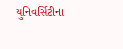યુનિવર્સિટીના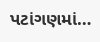પટાંગણમાં…